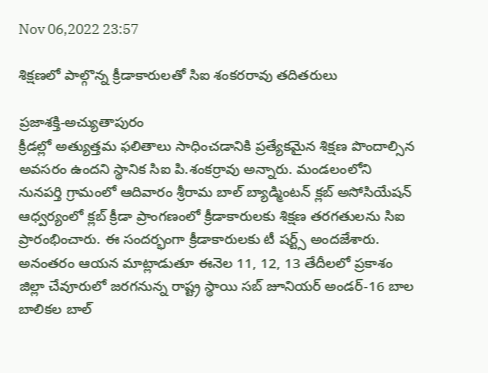Nov 06,2022 23:57

శిక్షణలో పాల్గొన్న క్రీడాకారులతో సిఐ శంకరరావు తదితరులు

ప్రజాశక్తి-అచ్యుతాపురం
క్రీడల్లో అత్యుత్తమ ఫలితాలు సాధించడానికి ప్రత్యేకమైన శిక్షణ పొందాల్సిన అవసరం ఉందని స్థానిక సిఐ పి.శంకర్రావు అన్నారు. మండలంలోని నునపర్తి గ్రామంలో ఆదివారం శ్రీరామ బాల్‌ బ్యాడ్మింటన్‌ క్లబ్‌ అసోసియేషన్‌ ఆధ్వర్యంలో క్లబ్‌ క్రీడా ప్రాంగణంలో క్రీడాకారులకు శిక్షణ తరగతులను సిఐ ప్రారంభించారు. ఈ సందర్భంగా క్రీడాకారులకు టీ షర్ట్స్‌ అందజేశారు. అనంతరం ఆయన మాట్లాడుతూ ఈనెల 11, 12, 13 తేదీలలో ప్రకాశం జిల్లా చేవూరులో జరగనున్న రాష్ట్ర స్థాయి సబ్‌ జూనియర్‌ అండర్‌-16 బాల బాలికల బాల్‌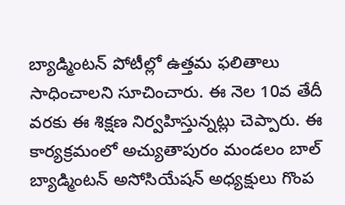బ్యాడ్మింటన్‌ పోటీల్లో ఉత్తమ ఫలితాలు సాధించాలని సూచించారు. ఈ నెల 10వ తేదీ వరకు ఈ శిక్షణ నిర్వహిస్తున్నట్లు చెప్పారు. ఈ కార్యక్రమంలో అచ్యుతాపురం మండలం బాల్‌ బ్యాడ్మింటన్‌ అసోసియేషన్‌ అధ్యక్షులు గొంప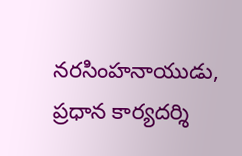నరసింహనాయుడు, ప్రధాన కార్యదర్శి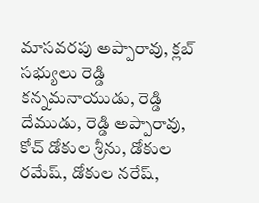మాసవరపు అప్పారావు, క్లబ్‌ సభ్యులు రెడ్డి కన్నమనాయుడు, రెడ్డి దేముడు, రెడ్డి అప్పారావు, కోచ్‌ డోకుల శ్రీను, డోకుల రమేష్‌, డోకుల నరేష్‌,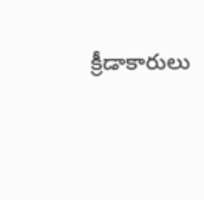క్రీడాకారులు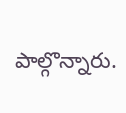పాల్గొన్నారు.